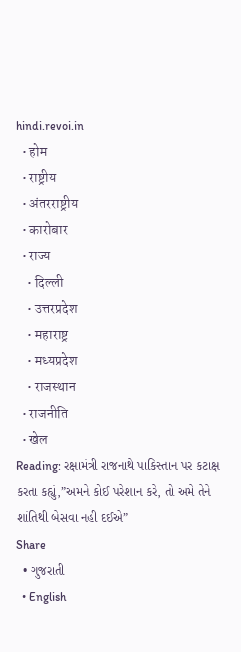hindi.revoi.in
  • होम
  • राष्ट्रीय
  • अंतरराष्ट्रीय
  • कारोबार
  • राज्य
    • दिल्ली
    • उत्तरप्रदेश
    • महाराष्ट्र
    • मध्यप्रदेश
    • राजस्थान
  • राजनीति
  • खेल
Reading: રક્ષામંત્રી રાજનાથે પાકિસ્તાન પર કટાક્ષ કરતા કહ્યું,”અમને કોઈ પરેશાન કરે, તો અમે તેને શાંતિથી બેસવા નહી દઈએ”
Share
  • ગુજરાતી
  • English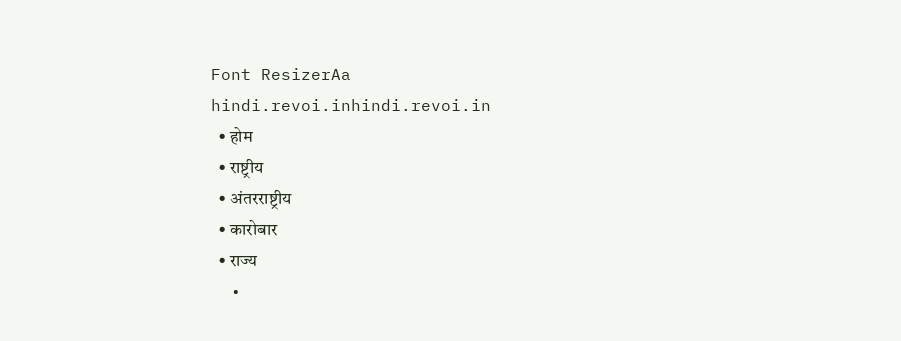Font ResizerAa
hindi.revoi.inhindi.revoi.in
  • होम
  • राष्ट्रीय
  • अंतरराष्ट्रीय
  • कारोबार
  • राज्य
  •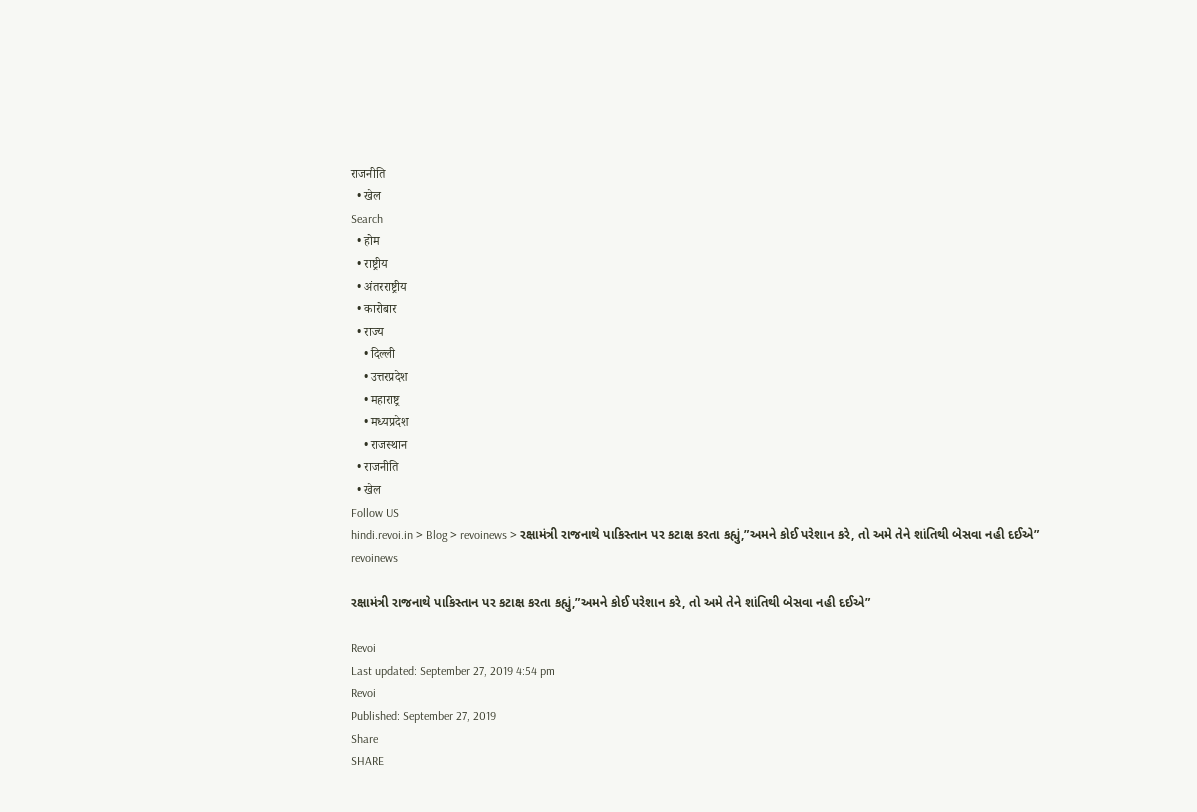राजनीति
  • खेल
Search
  • होम
  • राष्ट्रीय
  • अंतरराष्ट्रीय
  • कारोबार
  • राज्य
    • दिल्ली
    • उत्तरप्रदेश
    • महाराष्ट्र
    • मध्यप्रदेश
    • राजस्थान
  • राजनीति
  • खेल
Follow US
hindi.revoi.in > Blog > revoinews > રક્ષામંત્રી રાજનાથે પાકિસ્તાન પર કટાક્ષ કરતા કહ્યું,”અમને કોઈ પરેશાન કરે, તો અમે તેને શાંતિથી બેસવા નહી દઈએ”
revoinews

રક્ષામંત્રી રાજનાથે પાકિસ્તાન પર કટાક્ષ કરતા કહ્યું,”અમને કોઈ પરેશાન કરે, તો અમે તેને શાંતિથી બેસવા નહી દઈએ”

Revoi
Last updated: September 27, 2019 4:54 pm
Revoi
Published: September 27, 2019
Share
SHARE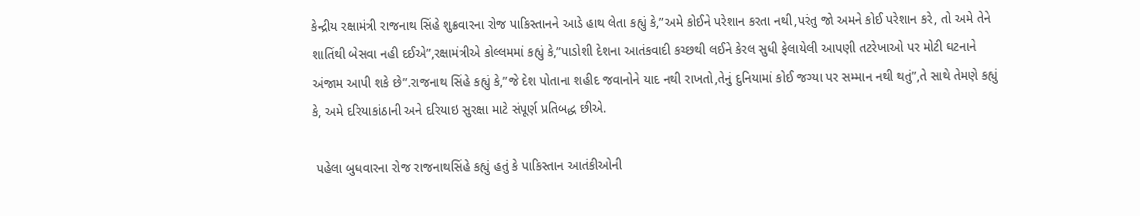કેન્દ્રીય રક્ષામંત્રી રાજનાથ સિંહે શુક્રવારના રોજ પાકિસ્તાનને આડે હાથ લેતા કહ્યું કે,”અમે કોઈને પરેશાન કરતા નથી,પરંતુ જો અમને કોઈ પરેશાન કરે, તો અમે તેને શાતિંથી બેસવા નહી દઈએ”,રક્ષામંત્રીએ કોલ્લમમાં કહ્યું કે,”પાડોશી દેશના આતંકવાદી કચ્છથી લઈને કેરલ સુધી ફેલાયેલી આપણી તટરેખાઓ પર મોટી ઘટનાને અંજામ આપી શકે છે”.રાજનાથ સિંહે કહ્યું કે,”જે દેશ પોતાના શહીદ જવાનોને યાદ નથી રાખતો,તેનું દુનિયામાં કોઈ જગ્યા પર સમ્માન નથી થતું”,તે સાથે તેમણે કહ્યું કે, અમે દરિયાકાંઠાની અને દરિયાઇ સુરક્ષા માટે સંપૂર્ણ પ્રતિબદ્ધ છીએ.

 પહેલા બુધવારના રોજ રાજનાથસિંહે કહ્યું હતું કે પાકિસ્તાન આતંકીઓની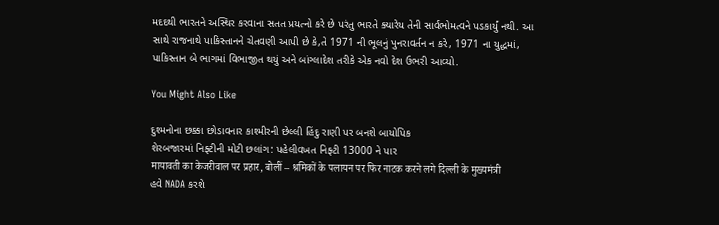મદદથી ભારતને અસ્થિર કરવાના સતત પ્રયત્નો કરે છે પરંતુ ભારતે ક્યારેય તેની સાર્વભોમત્વને પડકાર્યું નથી. આ સાથે રાજનાથે પાકિસ્તાનને ચેતવણી આપી છે કે,તે 1971 ની ભૂલનું પુનરાવર્તન ન કરે, 1971 ના યુદ્ધમાં, પાકિસ્તાન બે ભાગમાં વિભાજીત થયું અને બાંગ્લાદેશ તરીકે એક નવો દેશ ઉભરી આવ્યો.

You Might Also Like

દુશ્મનોના છક્કા છોડાવનાર કાશ્મીરની છેલ્લી હિંદુ રાણી પર બનશે બાયોપિક
શેરબજારમાં નિફ્ટીની મોટી છલાંગ: પહેલીવખત નિફ્ટી 13000 ને પાર
मायावती का केजरीवाल पर प्रहार, बोलीं – श्रमिकों के पलायन पर फिर नाटक करने लगे दिल्ली के मुख्यमंत्री
હવે NADA કરશે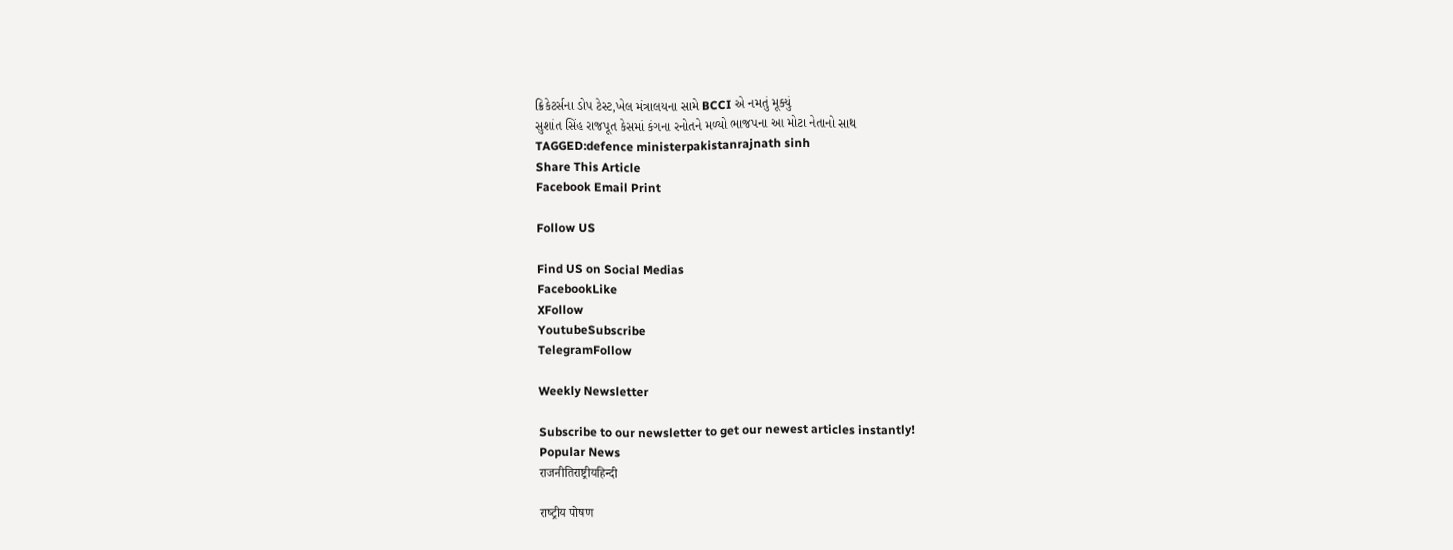ક્રિકેટર્સના ડોપ ટેસ્ટ,ખેલ મંત્રાલયના સામે BCCI એ નમતું મૂક્યું
સુશાંત સિંહ રાજપૂત કેસમાં કંગના રનોતને મળ્યો ભાજપના આ મોટા નેતાનો સાથ
TAGGED:defence ministerpakistanrajnath sinh
Share This Article
Facebook Email Print

Follow US

Find US on Social Medias
FacebookLike
XFollow
YoutubeSubscribe
TelegramFollow

Weekly Newsletter

Subscribe to our newsletter to get our newest articles instantly!
Popular News
राजनीतिराष्ट्रीयहिन्दी

राष्‍ट्रीय पोषण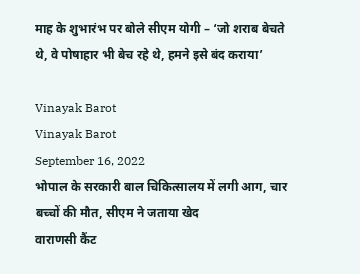माह के शुभारंभ पर बोले सीएम योगी – ‘जो शराब बेचते थे, वे पोषाहार भी बेच रहे थे, हमने इसे बंद कराया’

Vinayak Barot
Vinayak Barot
September 16, 2022
भोपाल के सरकारी बाल चिकित्सालय में लगी आग, चार बच्चों की मौत, सीएम ने जताया खेद
वाराणसी कैंट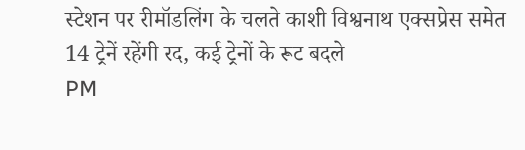स्टेशन पर रीमॉडलिंग के चलते काशी विश्वनाथ एक्सप्रेस समेत 14 ट्रेनें रहेंगी रद, कई ट्रेनों के रूट बदले
PM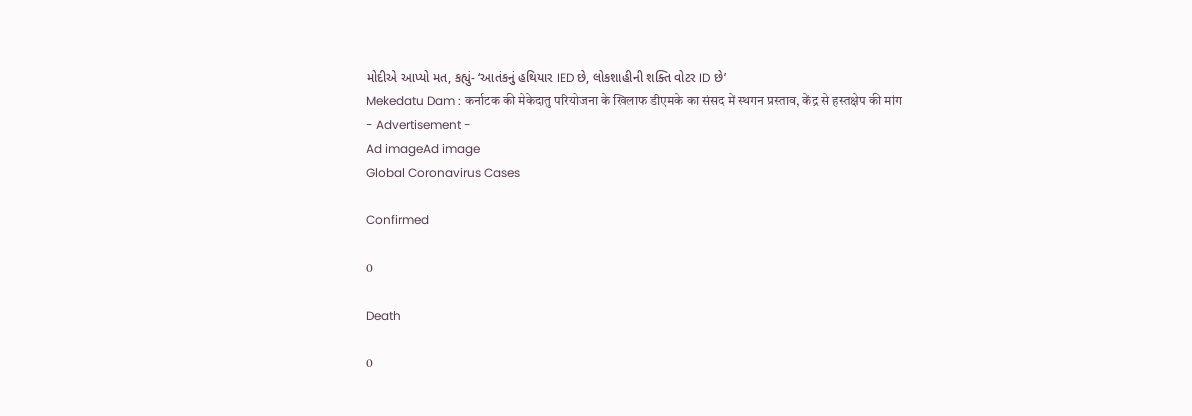મોદીએ આપ્યો મત, કહ્યું- ‘આતંકનું હથિયાર IED છે, લોકશાહીની શક્તિ વોટર ID છે’
Mekedatu Dam : कर्नाटक की मेकेदातु परियोजना के खिलाफ डीएमके का संसद में स्थगन प्रस्ताव, केंद्र से हस्तक्षेप की मांग
- Advertisement -
Ad imageAd image
Global Coronavirus Cases

Confirmed

0

Death

0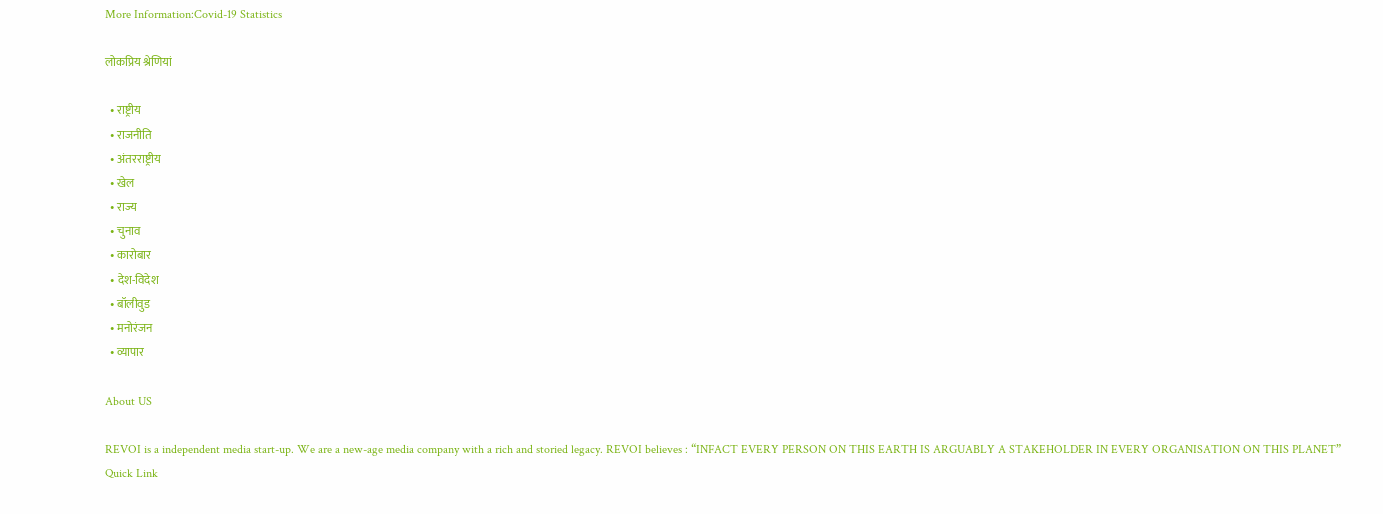More Information:Covid-19 Statistics

लोकप्रिय श्रेणियां

  • राष्ट्रीय
  • राजनीति
  • अंतरराष्ट्रीय
  • खेल
  • राज्य
  • चुनाव
  • कारोबार
  • देश-विदेश
  • बॉलीवुड
  • मनोरंजन
  • व्यापार

About US

REVOI is a independent media start-up. We are a new-age media company with a rich and storied legacy. REVOI believes : “INFACT EVERY PERSON ON THIS EARTH IS ARGUABLY A STAKEHOLDER IN EVERY ORGANISATION ON THIS PLANET”
Quick Link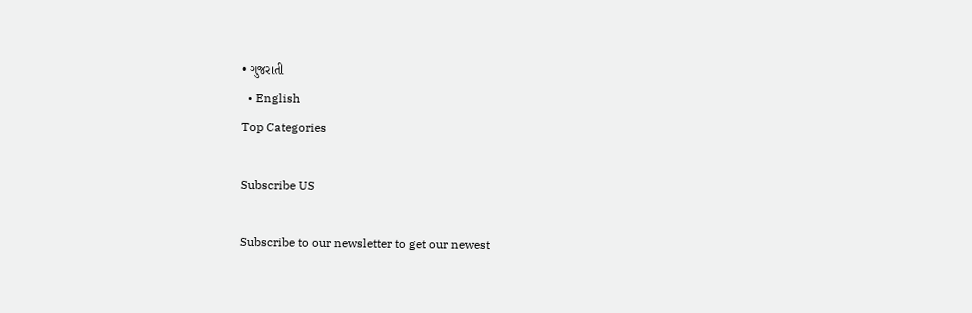• ગુજરાતી
  • English
Top Categories

Subscribe US

Subscribe to our newsletter to get our newest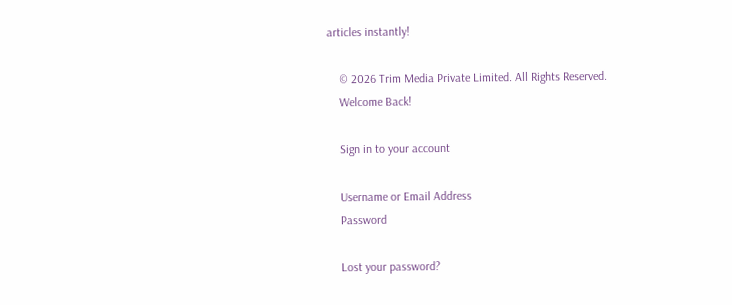articles instantly!

    © 2026 Trim Media Private Limited. All Rights Reserved.
    Welcome Back!

    Sign in to your account

    Username or Email Address
    Password

    Lost your password?